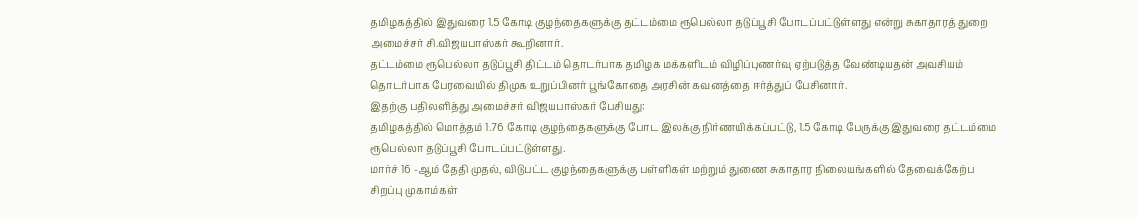தமிழகத்தில் இதுவரை 1.5 கோடி குழந்தைகளுக்கு தட்டம்மை ரூபெல்லா தடுப்பூசி போடப்பட்டுள்ளது என்று சுகாதாரத் துறை அமைச்சர் சி.விஜயபாஸ்கர் கூறினார்.
தட்டம்மை ரூபெல்லா தடுப்பூசி திட்டம் தொடர்பாக தமிழக மக்களிடம் விழிப்புணர்வு ஏற்படுத்த வேண்டியதன் அவசியம் தொடர்பாக பேரவையில் திமுக உறுப்பினர் பூங்கோதை அரசின் கவனத்தை ஈர்த்துப் பேசினார்.
இதற்கு பதிலளித்து அமைச்சர் விஜயபாஸ்கர் பேசியது:
தமிழகத்தில் மொத்தம் 1.76 கோடி குழந்தைகளுக்கு போட இலக்கு நிர்ணயிக்கப்பட்டு, 1.5 கோடி பேருக்கு இதுவரை தட்டம்மை ரூபெல்லா தடுப்பூசி போடப்பட்டுள்ளது.
மார்ச் 16 -ஆம் தேதி முதல், விடுபட்ட குழந்தைகளுக்கு பள்ளிகள் மற்றும் துணை சுகாதார நிலையங்களில் தேவைக்கேற்ப சிறப்பு முகாம்கள்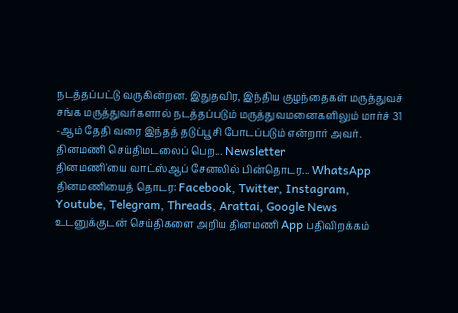நடத்தப்பட்டு வருகின்றன. இதுதவிர, இந்திய குழந்தைகள் மருத்துவச் சங்க மருத்துவர்களால் நடத்தப்படும் மருத்துவமனைகளிலும் மார்ச் 31 -ஆம் தேதி வரை இந்தத் தடுப்பூசி போடப்படும் என்றார் அவர்.
தினமணி செய்திமடலைப் பெற... Newsletter
தினமணி'யை வாட்ஸ்ஆப் சேனலில் பின்தொடர... WhatsApp
தினமணியைத் தொடர: Facebook, Twitter, Instagram, Youtube, Telegram, Threads, Arattai, Google News
உடனுக்குடன் செய்திகளை அறிய தினமணி App பதிவிறக்கம்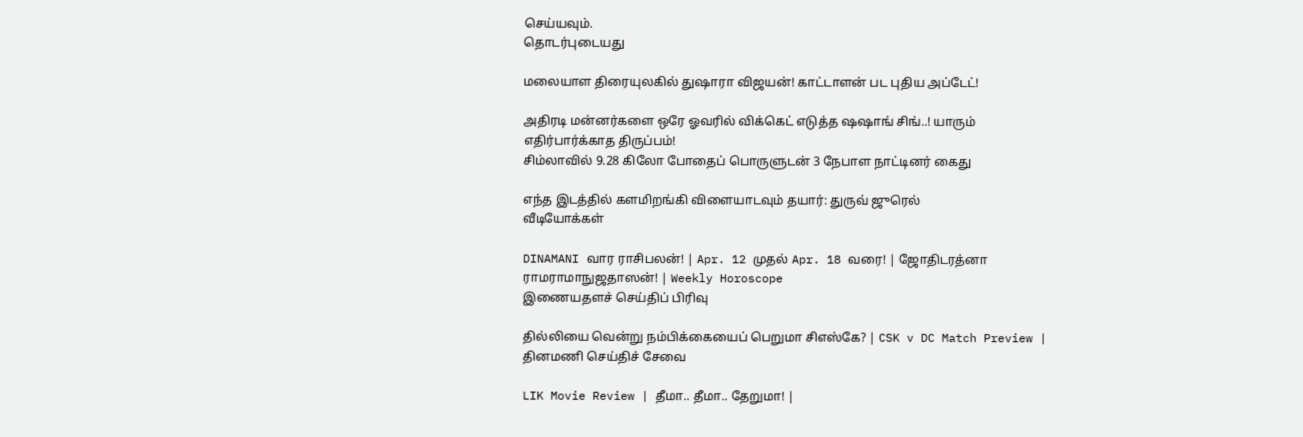செய்யவும்.
தொடர்புடையது

மலையாள திரையுலகில் துஷாரா விஜயன்! காட்டாளன் பட புதிய அப்டேட்!

அதிரடி மன்னர்களை ஒரே ஓவரில் விக்கெட் எடுத்த ஷஷாங் சிங்..! யாரும் எதிர்பார்க்காத திருப்பம்!
சிம்லாவில் 9.28 கிலோ போதைப் பொருளுடன் 3 நேபாள நாட்டினர் கைது

எந்த இடத்தில் களமிறங்கி விளையாடவும் தயார்: துருவ் ஜுரெல்
வீடியோக்கள்

DINAMANI வார ராசிபலன்! | Apr. 12 முதல் Apr. 18 வரை! | ஜோதிடரத்னா ராமராமாநுஜதாஸன்! | Weekly Horoscope
இணையதளச் செய்திப் பிரிவு

தில்லியை வென்று நம்பிக்கையைப் பெறுமா சிஎஸ்கே? | CSK v DC Match Preview |
தினமணி செய்திச் சேவை

LIK Movie Review | தீமா.. தீமா.. தேறுமா! |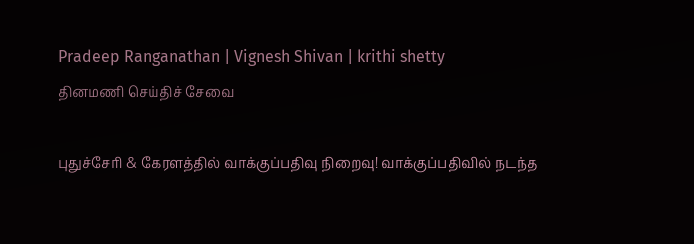Pradeep Ranganathan | Vignesh Shivan | krithi shetty
தினமணி செய்திச் சேவை

புதுச்சேரி & கேரளத்தில் வாக்குப்பதிவு நிறைவு! வாக்குப்பதிவில் நடந்த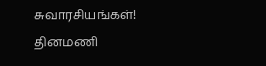சுவாரசியங்கள்!
தினமணி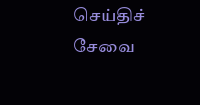செய்திச் சேவை